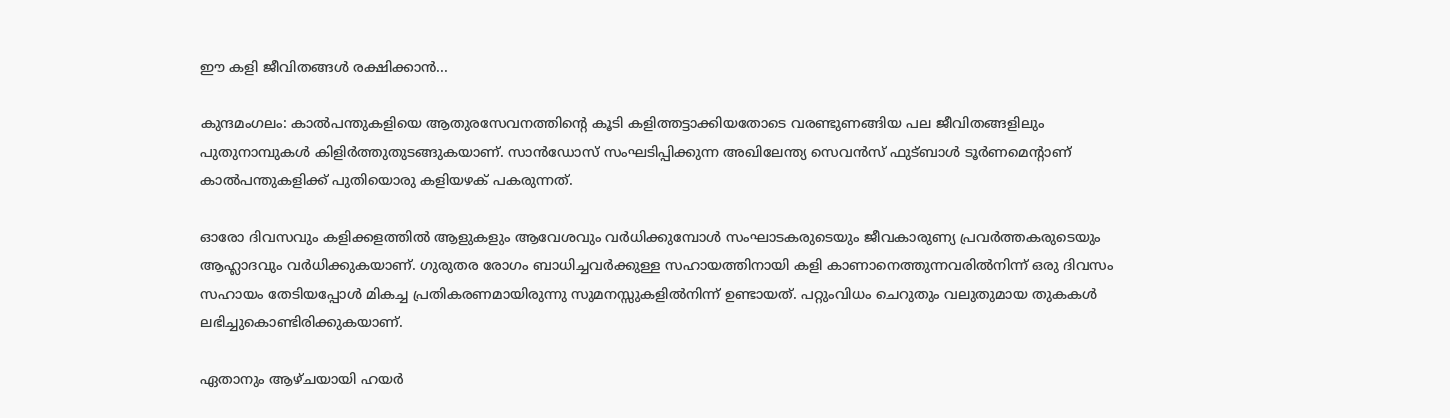ഈ കളി ജീവിതങ്ങൾ രക്ഷിക്കാൻ...

കുന്ദമംഗലം: കാൽപന്തുകളിയെ ആതുരസേവനത്തിന്റെ കൂടി കളിത്തട്ടാക്കിയതോടെ വരണ്ടുണങ്ങിയ പല ജീവിതങ്ങളിലും പുതുനാമ്പുകൾ കിളിർത്തുതുടങ്ങുകയാണ്. സാൻഡോസ് സംഘടിപ്പിക്കുന്ന അഖിലേന്ത്യ സെവൻസ് ഫുട്ബാൾ ടൂർണമെന്റാണ് കാൽപന്തുകളിക്ക് പുതിയൊരു കളിയഴക് പകരുന്നത്.

ഓരോ ദിവസവും കളിക്കളത്തിൽ ആളുകളും ആവേശവും വർധിക്കുമ്പോൾ സംഘാടകരുടെയും ജീവകാരുണ്യ പ്രവർത്തകരുടെയും ആഹ്ലാദവും വർധിക്കുകയാണ്. ഗുരുതര രോഗം ബാധിച്ചവർക്കുള്ള സഹായത്തിനായി കളി കാണാനെത്തുന്നവരിൽനിന്ന് ഒരു ദിവസം സഹായം തേടിയപ്പോൾ മികച്ച പ്രതികരണമായിരുന്നു സുമനസ്സുകളിൽനിന്ന് ഉണ്ടായത്. പറ്റുംവിധം ചെറുതും വലുതുമായ തുകകൾ ലഭിച്ചുകൊണ്ടിരിക്കുകയാണ്.

ഏതാനും ആഴ്ചയായി ഹയർ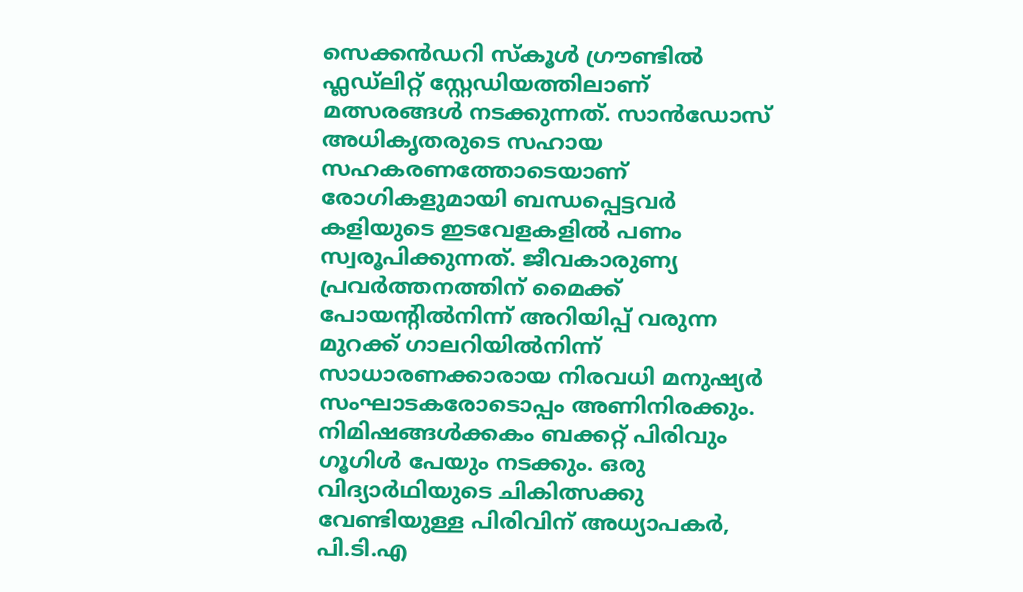സെക്കൻഡറി സ്കൂൾ ഗ്രൗണ്ടിൽ ഫ്ലഡ്‍ലിറ്റ് സ്റ്റേഡിയത്തിലാണ് മത്സരങ്ങൾ നടക്കുന്നത്. സാൻഡോസ് അധികൃതരുടെ സഹായ സഹകരണത്തോടെയാണ് രോഗികളുമായി ബന്ധപ്പെട്ടവർ കളിയുടെ ഇടവേളകളിൽ പണം സ്വരൂപിക്കുന്നത്. ജീവകാരുണ്യ പ്രവർത്തനത്തിന് മൈക്ക് പോയന്റിൽനിന്ന് അറിയിപ്പ് വരുന്ന മുറക്ക് ഗാലറിയിൽനിന്ന് സാധാരണക്കാരായ നിരവധി മനുഷ്യർ സംഘാടകരോടൊപ്പം അണിനിരക്കും. നിമിഷങ്ങൾക്കകം ബക്കറ്റ് പിരിവും ഗൂഗിൾ പേയും നടക്കും. ഒരു വിദ്യാർഥിയുടെ ചികിത്സക്കു വേണ്ടിയുള്ള പിരിവിന് അധ്യാപകർ, പി.ടി.എ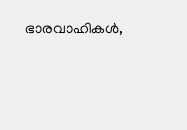ഭാരവാഹികൾ,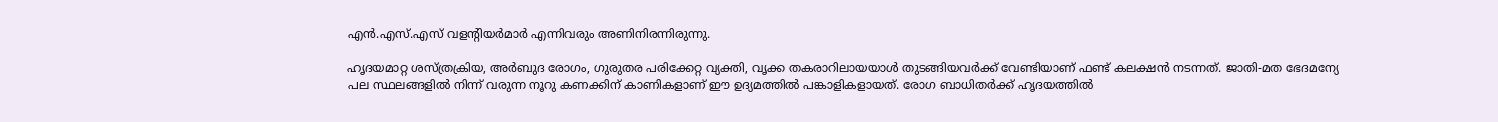എൻ.എസ്.എസ് വളന്റിയർമാർ എന്നിവരും അണിനിരന്നിരുന്നു.

ഹൃദയമാറ്റ ശസ്‌ത്രക്രിയ, അർബുദ രോഗം, ഗുരുതര പരിക്കേറ്റ വ്യക്തി, വൃക്ക തകരാറിലായയാൾ തുടങ്ങിയവർക്ക് വേണ്ടിയാണ് ഫണ്ട് കലക്ഷൻ നടന്നത്. ജാതി-മത ഭേദമന്യേ പല സ്ഥലങ്ങളിൽ നിന്ന് വരുന്ന നൂറു കണക്കിന് കാണികളാണ് ഈ ഉദ്യമത്തിൽ പങ്കാളികളായത്. രോഗ ബാധിതർക്ക് ഹൃദയത്തിൽ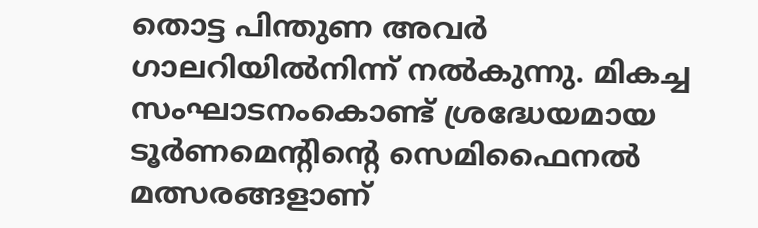തൊട്ട പിന്തുണ അവർ ഗാലറിയിൽനിന്ന് നൽകുന്നു. മികച്ച സംഘാടനംകൊണ്ട് ശ്രദ്ധേയമായ ടൂർണമെന്റിന്റെ സെമിഫൈനൽ മത്സരങ്ങളാണ്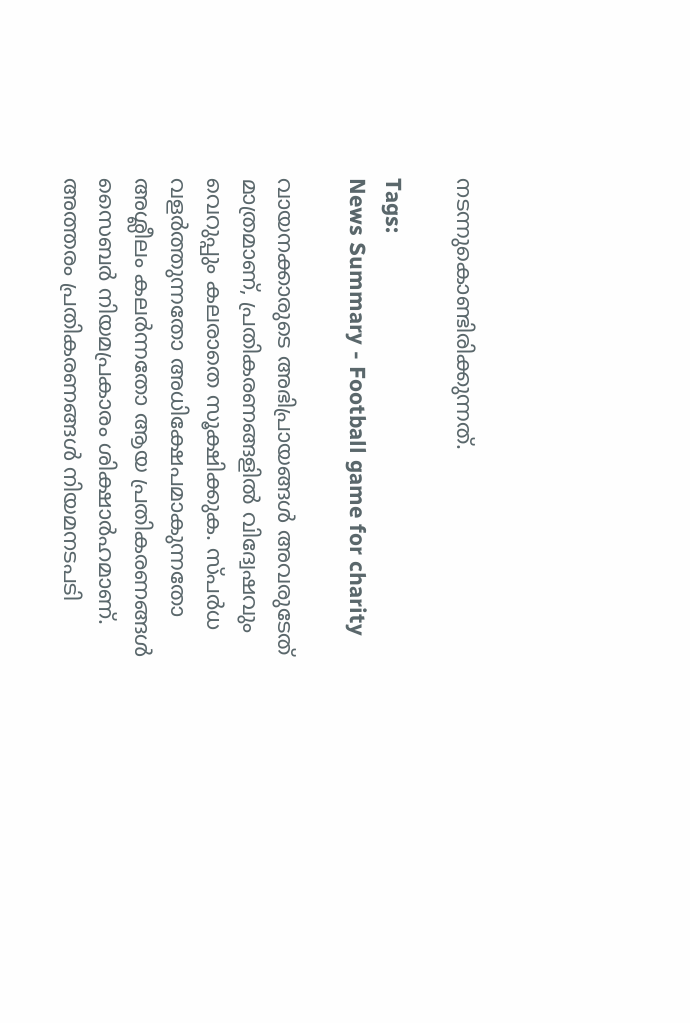നടന്നുകൊണ്ടിരിക്കുന്നത്.

Tags:
News Summary - Football game for charity

വായനക്കാരുടെ അഭിപ്രായങ്ങള്‍ അവരുടേത് മാത്രമാണ്, പ്രതികരണങ്ങളിൽ വിദ്വേഷവും വെറുപ്പും കലരാതെ സൂക്ഷിക്കുക. സ്പർധ വളർത്തുന്നതോ അധിക്ഷേപമാകുന്നതോ അശ്ലീലം കലർന്നതോ ആയ പ്രതികരണങ്ങൾ സൈബർ നിയമപ്രകാരം ശിക്ഷാർഹമാണ്. അത്തരം പ്രതികരണങ്ങൾ നിയമനടപടി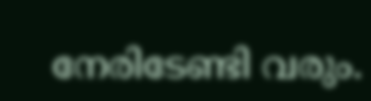നേരിടേണ്ടി വരും.